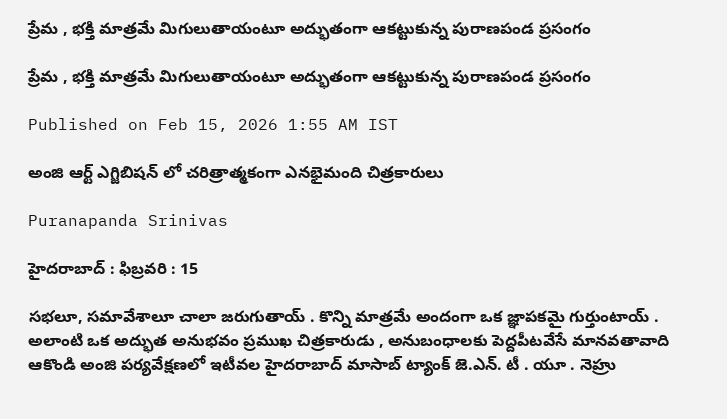ప్రేమ , భక్తి మాత్రమే మిగులుతాయంటూ అద్భుతంగా ఆకట్టుకున్న పురాణపండ ప్రసంగం

ప్రేమ , భక్తి మాత్రమే మిగులుతాయంటూ అద్భుతంగా ఆకట్టుకున్న పురాణపండ ప్రసంగం

Published on Feb 15, 2026 1:55 AM IST

అంజి ఆర్ట్ ఎగ్జిబిషన్ లో చరిత్రాత్మకంగా ఎనభైమంది చిత్రకారులు

Puranapanda Srinivas

హైదరాబాద్ : ఫిబ్రవరి : 15

సభలూ, సమావేశాలూ చాలా జరుగుతాయ్ . కొన్ని మాత్రమే అందంగా ఒక జ్ఞాపకమై గుర్తుంటాయ్ . అలాంటి ఒక అద్భుత అనుభవం ప్రముఖ చిత్రకారుడు , అనుబంధాలకు పెద్దపీటవేసే మానవతావాది ఆకొండి అంజి పర్యవేక్షణలో ఇటీవల హైదరాబాద్ మాసాబ్ ట్యాంక్ జె.ఎన్. టీ . యూ . నెహ్రు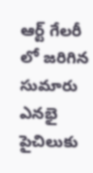ఆర్ట్ గేలరీ లో జరిగిన సుమారు ఎనభై పైచిలుకు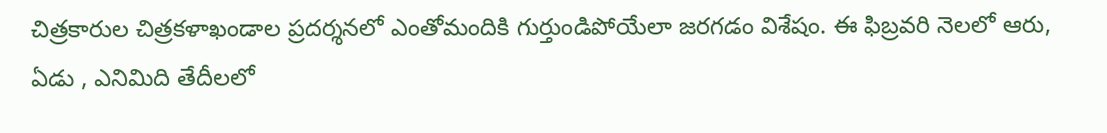చిత్రకారుల చిత్రకళాఖండాల ప్రదర్శనలో ఎంతోమందికి గుర్తుండిపోయేలా జరగడం విశేషం. ఈ ఫిబ్రవరి నెలలో ఆరు, ఏడు , ఎనిమిది తేదీలలో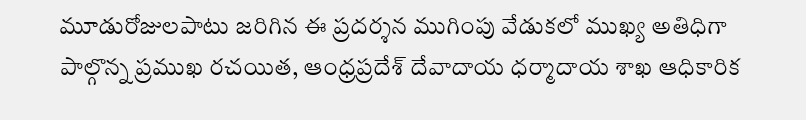మూడురోజులపాటు జరిగిన ఈ ప్రదర్శన ముగింపు వేడుకలో ముఖ్య అతిధిగా పాల్గొన్న ప్రముఖ రచయిత, ఆంధ్రప్రదేశ్ దేవాదాయ ధర్మాదాయ శాఖ ఆధికారిక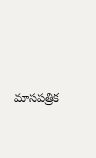మాసపత్రిక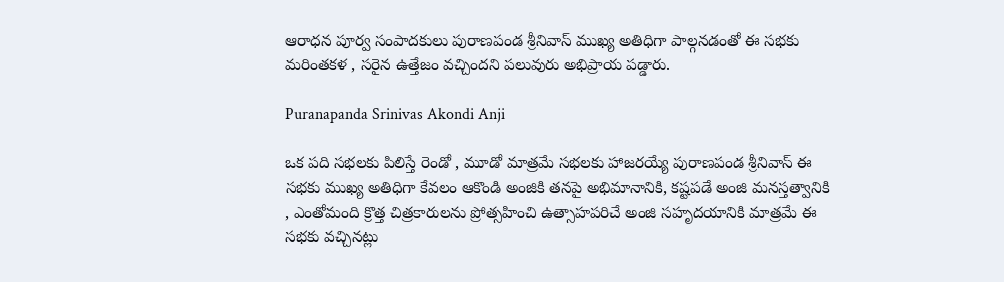ఆరాధన పూర్వ సంపాదకులు పురాణపండ శ్రీనివాస్ ముఖ్య అతిధిగా పాల్గనడంతో ఈ సభకు మరింతకళ , సరైన ఉత్తేజం వచ్చిందని పలువురు అభిప్రాయ పడ్డారు.

Puranapanda Srinivas Akondi Anji

ఒక పది సభలకు పిలిస్తే రెండో , మూడో మాత్రమే సభలకు హాజరయ్యే పురాణపండ శ్రీనివాస్ ఈ సభకు ముఖ్య అతిధిగా కేవలం ఆకొండి అంజికి తనపై అభిమానానికి, కష్టపడే అంజి మనస్తత్వానికి , ఎంతోమంది క్రొత్త చిత్రకారులను ప్రోత్సహించి ఉత్సాహపరిచే అంజి సహృదయానికి మాత్రమే ఈ సభకు వచ్చినట్లు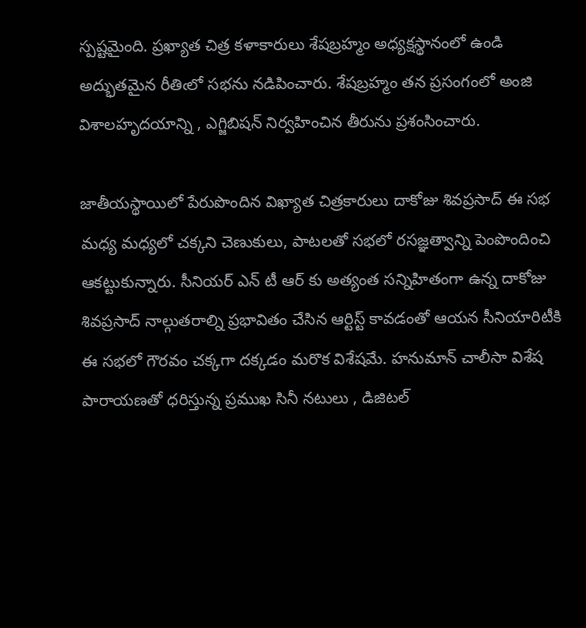స్పష్టమైంది. ప్రఖ్యాత చిత్ర కళాకారులు శేషబ్రహ్మం అధ్యక్షస్థానంలో ఉండి అద్భుతమైన రీతిఁలో సభను నడిపించారు. శేషబ్రహ్మం తన ప్రసంగంలో అంజి విశాలహృదయాన్ని , ఎగ్జిబిషన్ నిర్వహించిన తీరును ప్రశంసించారు.

జాతీయస్థాయిలో పేరుపొందిన విఖ్యాత చిత్రకారులు దాకోజు శివప్రసాద్ ఈ సభ మధ్య మధ్యలో చక్కని చెణుకులు, పాటలతో సభలో రసజ్ఞత్వాన్ని పెంపొందించి ఆకట్టుకున్నారు. సీనియర్ ఎన్ టీ ఆర్ కు అత్యంత సన్నిహితంగా ఉన్న దాకోజు శివప్రసాద్ నాల్గుతరాల్ని ప్రభావితం చేసిన ఆర్టిస్ట్ కావడంతో ఆయన సీనియారిటీకి ఈ సభలో గౌరవం చక్కగా దక్కడం మరొక విశేషమే. హనుమాన్ చాలీసా విశేష పారాయణతో ధరిస్తున్న ప్రముఖ సినీ నటులు , డిజిటల్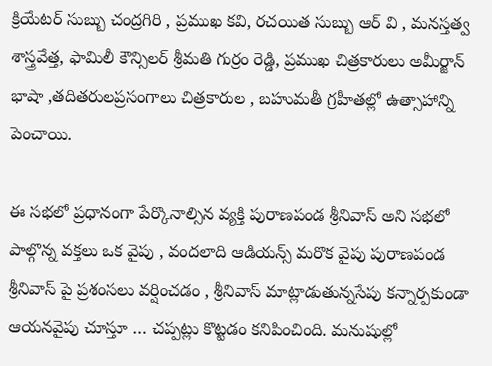క్రియేటర్ సుబ్బు చంద్రగిరి , ప్రముఖ కవి, రచయిత సుబ్బు ఆర్ వి , మనస్తత్వ శాస్త్రవేత్త, ఫామిలీ కౌన్సిలర్ శ్రీమతి గుర్రం రెడ్డి, ప్రముఖ చిత్రకారులు అమీర్జాన్ భాషా ,తదితరులప్రసంగాలు చిత్రకారుల , బహుమతీ గ్రహీతల్లో ఉత్సాహాన్ని పెంచాయి.

ఈ సభలో ప్రధానంగా పేర్కొనాల్సిన వ్యక్తి పురాణపండ శ్రీనివాస్ అని సభలో పాల్గొన్న వక్తలు ఒక వైపు , వందలాది ఆడియన్స్ మరొక వైపు పురాణపండ శ్రీనివాస్ పై ప్రశంసలు వర్షించడం , శ్రీనివాస్ మాట్లాడుతున్నసేపు కన్నార్పకుండా ఆయనవైపు చూస్తూ … చప్పట్లు కొట్టడం కనిపించింది. మనుషుల్లో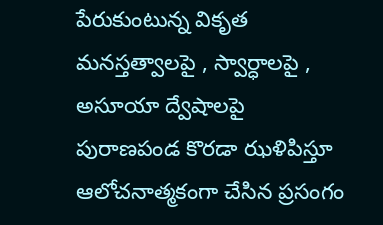పేరుకుంటున్న వికృత మనస్తత్వాలపై , స్వార్ధాలపై , అసూయా ద్వేషాలపై పురాణపండ కొరడా ఝళిపిస్తూ ఆలోచనాత్మకంగా చేసిన ప్రసంగం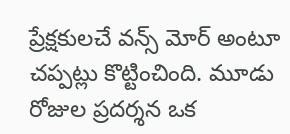ప్రేక్షకులచే వన్స్ మోర్ అంటూ చప్పట్లు కొట్టించింది. మూడు రోజుల ప్రదర్శన ఒక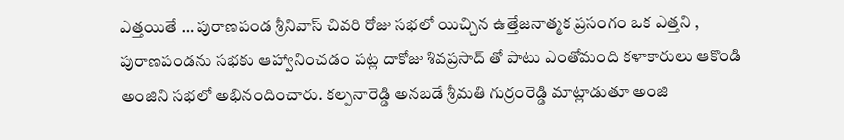ఎత్తయితే … పురాణపండ శ్రీనివాస్ చివరి రోజు సభలో యిచ్చిన ఉత్తేజనాత్మక ప్రసంగం ఒక ఎత్తని , పురాణపండను సభకు ఆహ్వానించడం పట్ల దాకోజు శివప్రసాద్ తో పాటు ఎంతోమంది కళాకారులు ఆకొండి అంజిని సభలో అభినందించారు. కల్పనారెడ్డి అనబడే శ్రీమతి గుర్రంరెడ్డి మాట్లాడుతూ అంజి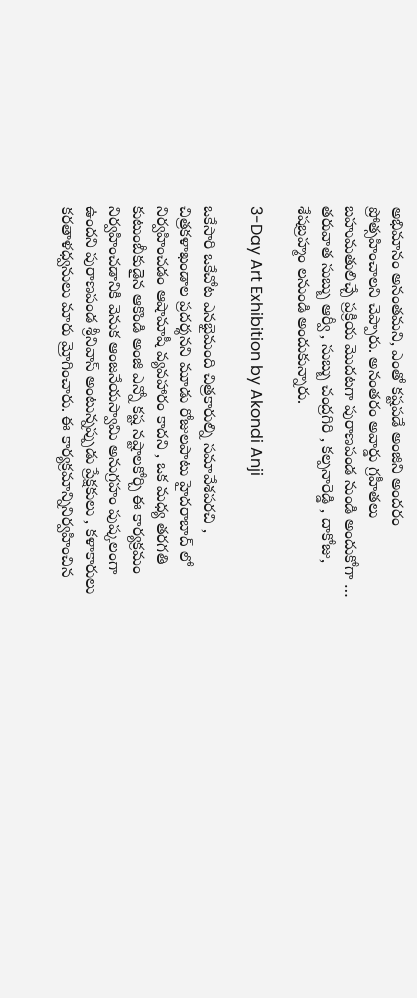అభిమానం అనంతమని, ఎంతో కష్టపడే అంజిని అందరం ప్రోత్సహించాలని చెప్పారు. అనంతరం అవార్డు గ్రహీతలు బహుమతులిచ్చే ప్రక్రియ మొదటగా పురాణపండ నుండి అందుకోగా … తరువాత సుబ్బు ఆర్వీ , సుబ్బు చంద్రగిరి , కల్పనారెడ్డి , దాకోజు, శేషబ్రహ్మం లనుండి అందుకున్నారు.

3-Day Art Exhibition by Akondi Anji

ఒకేసారి ఒకేచోట ఎనభైమంది చిత్రకారుల్ని సమావేశపరచి , చిత్రకళాఖండాల ప్రదర్శనని మూడు రోజులపాటు హైదరాబాద్ లో నిర్వహించడం ఆషామాషీ వ్యవహారం కాదని , ఒక మధ్య తరగతి కుటుంబీకుడైన ఆకొండి అంజి ఎన్నో కష్ట నష్టాలకోర్చి ఈ కార్యక్రమం నిర్వహించడానికి వెనుక ఆంజనేయస్వామి అనుగ్రహం పుష్కలంగా ఉందని పురాణపండ శ్రీనివాస్ అంటున్నప్పుడు ప్రేక్షకులు , కళాకారులు కరతాళధ్వనులు మారు మ్రోగించారు. ఈ కార్యక్రమాన్నినిర్వహించిన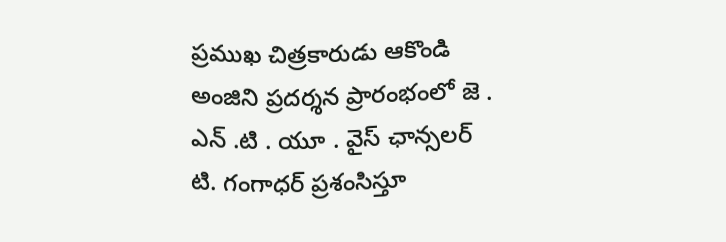ప్రముఖ చిత్రకారుడు ఆకొండి అంజిని ప్రదర్శన ప్రారంభంలో జె . ఎన్ .టి . యూ . వైస్ ఛాన్సలర్ టి. గంగాధర్ ప్రశంసిస్తూ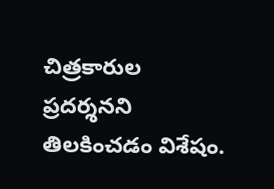చిత్రకారుల ప్రదర్శనని తిలకించడం విశేషం.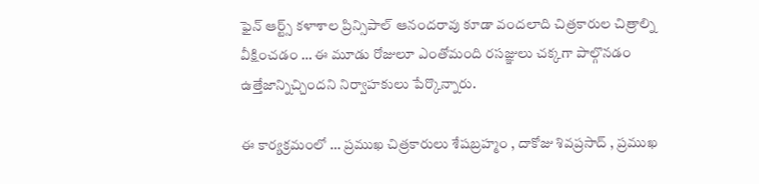ఫైన్ ఆర్ట్స్ కళాశాల ప్రిన్సిపాల్ ఆనందరావు కూడా వందలాది చిత్రకారుల చిత్రాల్ని వీక్షించడం … ఈ మూడు రోజులూ ఎంతోమంది రసజ్ఞులు చక్కగా పాల్గొనడం ఉత్తేజాన్నిచ్చిందని నిర్వాహకులు పేర్కొన్నారు.

ఈ కార్యక్రమంలో … ప్రముఖ చిత్రకారులు శేషబ్రహ్మం , దాకోజు శివప్రసాద్ , ప్రముఖ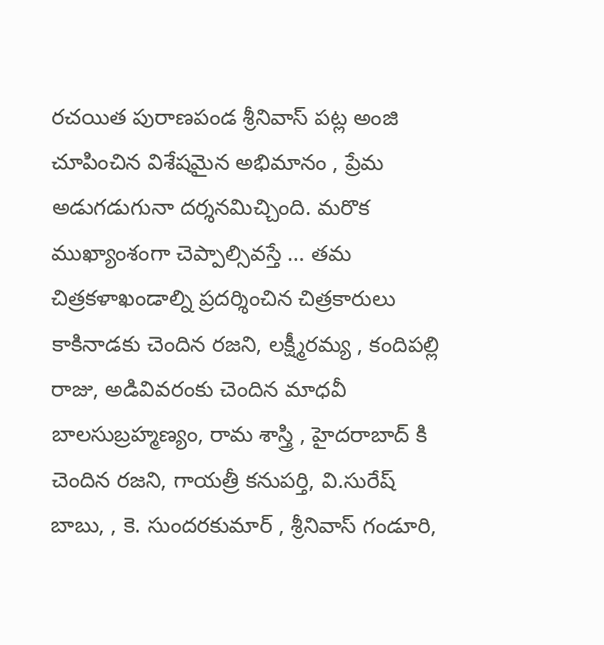రచయిత పురాణపండ శ్రీనివాస్ పట్ల అంజి చూపించిన విశేషమైన అభిమానం , ప్రేమ అడుగడుగునా దర్శనమిచ్చింది. మరొక ముఖ్యాంశంగా చెప్పాల్సివస్తే … తమ చిత్రకళాఖండాల్ని ప్రదర్శించిన చిత్రకారులు కాకినాడకు చెందిన రజని, లక్ష్మీరమ్య , కందిపల్లి రాజు, అడివివరంకు చెందిన మాధవీ బాలసుబ్రహ్మణ్యం, రామ శాస్త్రి , హైదరాబాద్ కి చెందిన రజని, గాయత్రీ కనుపర్తి, వి.సురేష్ బాబు, , కె. సుందరకుమార్ , శ్రీనివాస్ గండూరి,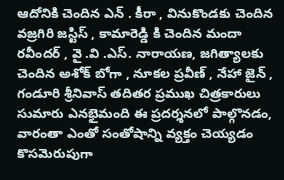ఆదోనికి చెందిన ఎన్ . కీరా , వినుకొండకు చెందిన వజ్రగిరి జస్టిస్ , కామారెడ్డి కి చెందిన మందా రవీందర్ , వై .వి .ఎస్. నారాయణ, జగిత్యాలకు చెందిన అశోక్ బోగా , నూకల ప్రవీణ్ , నేహా జైన్ , గండూరి శ్రీనివాస్ తదితర ప్రముఖ చిత్రకారులు సుమారు ఎనభైమంది ఈ ప్రదర్శనలో పాల్గొనడం, వారంతా ఎంతో సంతోషాన్ని వ్యక్తం చెయ్యడం కొసమెరుపుగా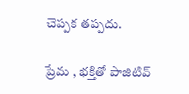చెప్పక తప్పదు.

ప్రేమ , భక్తితో పాజిటివ్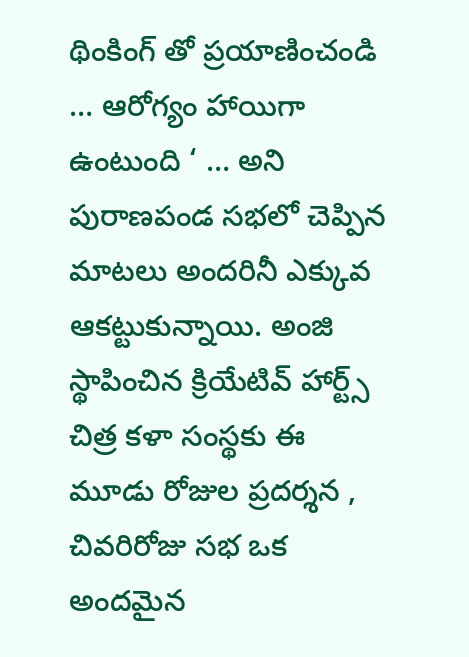థింకింగ్ తో ప్రయాణించండి … ఆరోగ్యం హాయిగా ఉంటుంది ‘ … అని పురాణపండ సభలో చెప్పిన మాటలు అందరినీ ఎక్కువ ఆకట్టుకున్నాయి. అంజి స్థాపించిన క్రియేటివ్ హార్ట్స్ చిత్ర కళా సంస్థకు ఈ మూడు రోజుల ప్రదర్శన , చివరిరోజు సభ ఒక అందమైన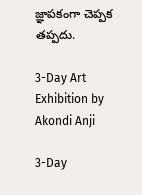జ్ఞాపకంగా చెప్పక తప్పదు.

3-Day Art Exhibition by Akondi Anji

3-Day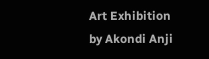Art Exhibition by Akondi Anji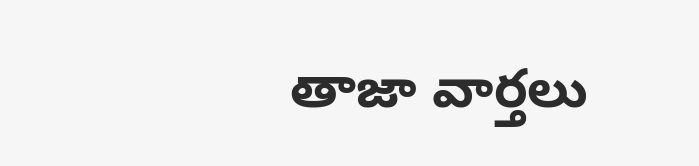తాజా వార్తలు